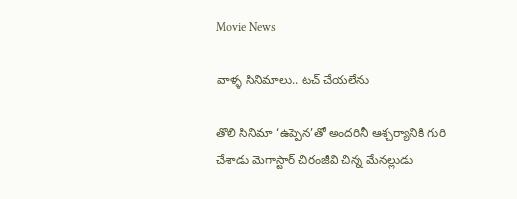Movie News

వాళ్ళ సినిమాలు.. టచ్ చేయలేను

తొలి సినిమా ‘ఉప్పెన’తో అందరినీ ఆశ్చర్యానికి గురి చేశాడు మెగాస్టార్ చిరంజీవి చిన్న మేనల్లుడు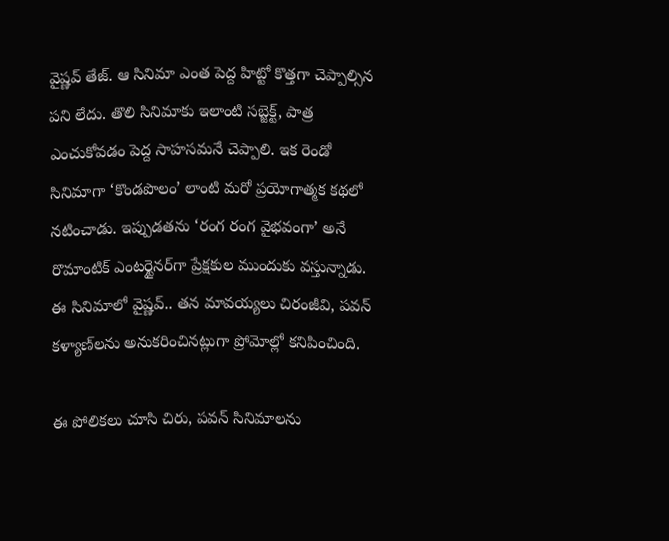వైష్ణవ్ తేజ్. ఆ సినిమా ఎంత పెద్ద హిట్టో కొత్తగా చెప్పాల్సిన పని లేదు. తొలి సినిమాకు ఇలాంటి సబ్జెక్ట్, పాత్ర ఎంచుకోవడం పెద్ద సాహసమనే చెప్పాలి. ఇక రెండో సినిమాగా ‘కొండపొలం’ లాంటి మరో ప్రయోగాత్మక కథలో నటించాడు. ఇప్పుడతను ‘రంగ రంగ వైభవంగా’ అనే రొమాంటిక్ ఎంటర్టైనర్‌గా ప్రేక్షకుల ముందుకు వస్తున్నాడు. ఈ సినిమాలో వైష్ణవ్.. తన మావయ్యలు చిరంజీవి, పవన్ కళ్యాణ్‌లను అనుకరించినట్లుగా ప్రోమోల్లో కనిపించింది.

ఈ పోలికలు చూసి చిరు, పవన్ సినిమాలను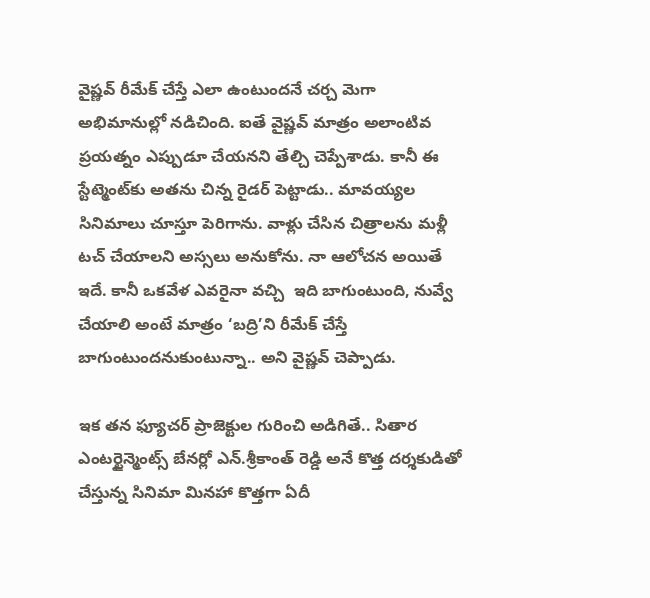వైష్ణవ్ రీమేక్ చేస్తే ఎలా ఉంటుందనే చర్చ మెగా అభిమానుల్లో నడిచింది. ఐతే వైష్ణవ్ మాత్రం అలాంటివ ప్రయత్నం ఎప్పుడూ చేయనని తేల్చి చెప్పేశాడు. కానీ ఈ స్టేట్మెంట్‌కు అతను చిన్న రైడర్ పెట్టాడు.. మావయ్యల సినిమాలు చూస్తూ పెరిగాను. వాళ్లు చేసిన చిత్రాలను మళ్లీ టచ్ చేయాలని అస్సలు అనుకోను. నా ఆలోచన అయితే ఇదే. కానీ ఒకవేళ ఎవరైనా వచ్చి  ఇది బాగుంటుంది, నువ్వే చేయాలి అంటే మాత్రం ‘బద్రి’ని రీమేక్ చేస్తే బాగుంటుందనుకుంటున్నా.. అని వైష్ణవ్ చెప్పాడు.

ఇక తన ఫ్యూచర్ ప్రాజెక్టుల గురించి అడిగితే.. సితార ఎంటర్టైన్మెంట్స్ బేనర్లో ఎన్.శ్రీకాంత్ రెడ్డి అనే కొత్త దర్శకుడితో చేస్తున్న సినిమా మినహా కొత్తగా ఏదీ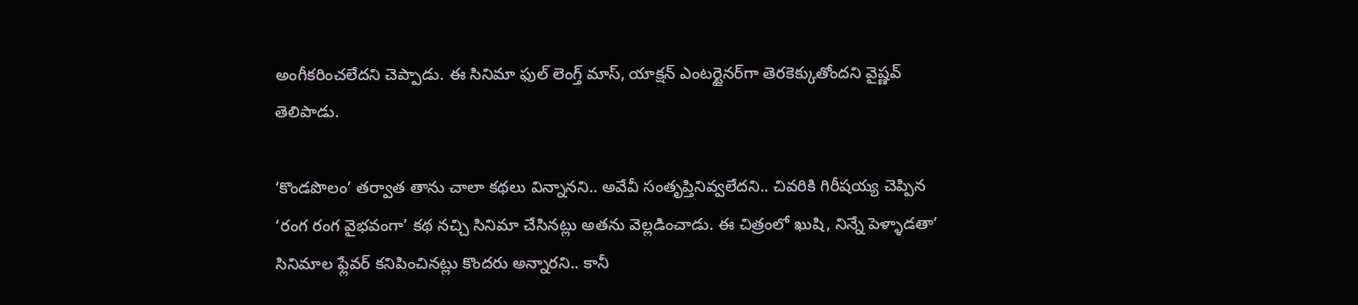అంగీకరించలేదని చెప్పాడు. ఈ సినిమా ఫుల్ లెంగ్త్ మాస్, యాక్షన్ ఎంటర్టైనర్‌గా తెరకెక్కుతోందని వైష్ణవ్ తెలిపాడు.

‘కొండపొలం’ తర్వాత తాను చాలా కథలు విన్నానని.. అవేవీ సంతృప్తినివ్వలేదని.. చివరికి గిరీషయ్య చెప్పిన ‘రంగ రంగ వైభవంగా’ కథ నచ్చి సినిమా చేసినట్లు అతను వెల్లడించాడు. ఈ చిత్రంలో ఖుషి, నిన్నే పెళ్ళాడతా’ సినిమాల ఫ్లేవర్ కనిపించినట్లు కొందరు అన్నారని.. కానీ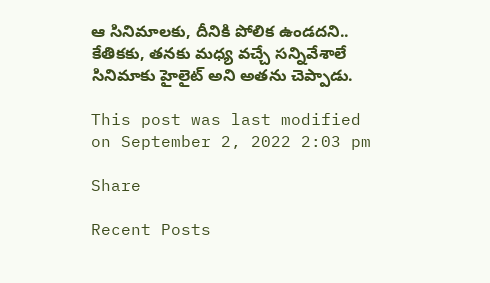ఆ సినిమాలకు, దీనికి పోలిక ఉండదని.. కేతికకు, తనకు మధ్య వచ్చే సన్నివేశాలే సినిమాకు హైలైట్ అని అతను చెప్పాడు.

This post was last modified on September 2, 2022 2:03 pm

Share

Recent Posts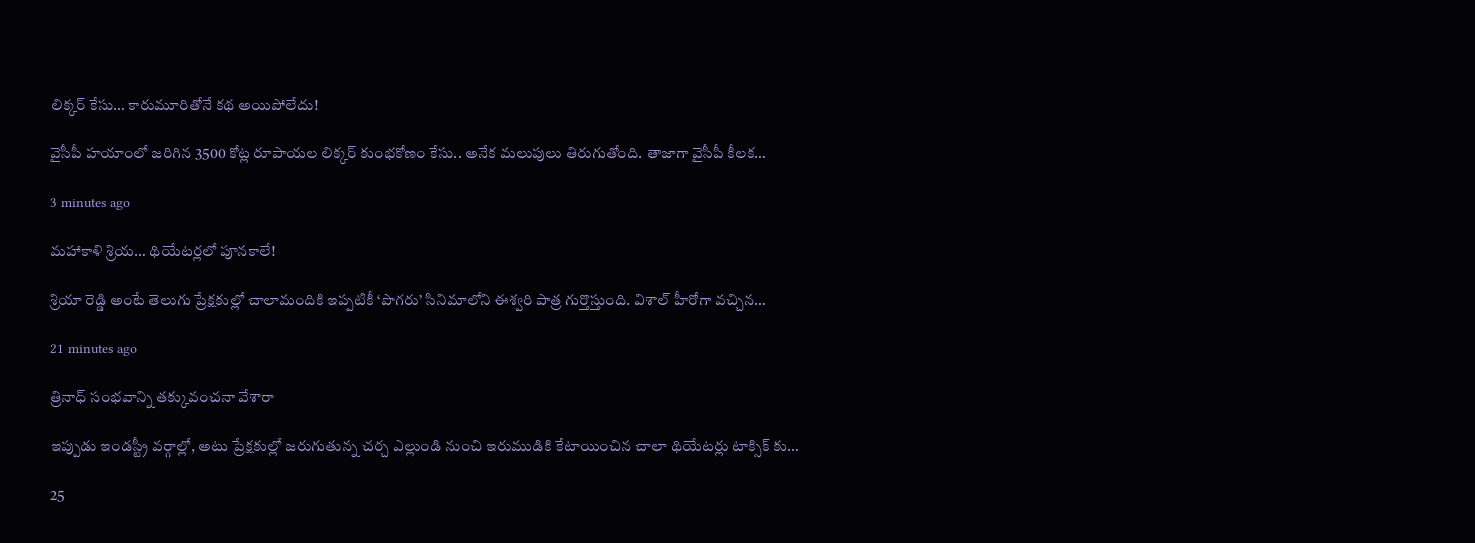లిక్క‌ర్ కేసు… కారుమూరితోనే క‌థ అయిపోలేదు!

వైసీపీ హ‌యాంలో జ‌రిగిన 3500 కోట్ల రూపాయ‌ల లిక్క‌ర్ కుంభ‌కోణం కేసు.. అనేక మ‌లుపులు తిరుగుతోంది. తాజాగా వైసీపీ కీల‌క…

3 minutes ago

మహాకాళి శ్రియ… థియేటర్లలో పూనకాలే!

శ్రియా రెడ్డి అంటే తెలుగు ప్రేక్షకుల్లో చాలామందికి ఇప్పటికీ ‘పొగరు’ సినిమాలోని ఈశ్వరి పాత్ర గుర్తొస్తుంది. విశాల్ హీరోగా వచ్చిన…

21 minutes ago

త్రినాధ్ సంభవాన్ని తక్కువంచనా వేశారా

ఇప్పుడు ఇండస్ట్రీ వర్గాల్లో, అటు ప్రేక్షకుల్లో జరుగుతున్న చర్చ ఎల్లుండి నుంచి ఇరుముడికి కేటాయించిన చాలా థియేటర్లు టాక్సిక్ కు…

25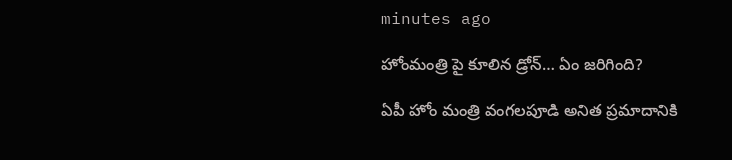minutes ago

హోంమంత్రి పై కూలిన డ్రోన్‌… ఏం జ‌రిగింది?

ఏపీ హోం మంత్రి వంగ‌ల‌పూడి అనిత ప్ర‌మాదానికి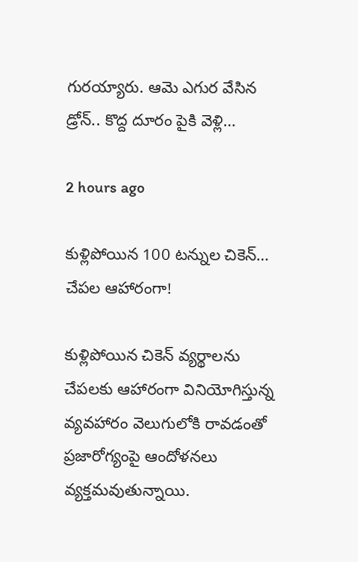గుర‌య్యారు. ఆమె ఎగుర వేసిన డ్రోన్‌.. కొద్ద దూరం పైకి వెళ్లి…

2 hours ago

కుళ్లిపోయిన 100 టన్నుల చికెన్‌… చేపల ఆహారంగా!

కుళ్లిపోయిన చికెన్‌ వ్యర్థాలను చేపలకు ఆహారంగా వినియోగిస్తున్న వ్యవహారం వెలుగులోకి రావడంతో ప్రజారోగ్యంపై ఆందోళనలు వ్యక్తమవుతున్నాయి.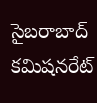సైబరాబాద్‌ కమిషనరేట్‌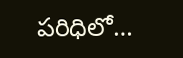పరిధిలో…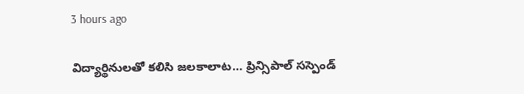3 hours ago

విద్యార్థినులతో కలిసి జలకాలాట… ప్రిన్సిపాల్ సస్పెండ్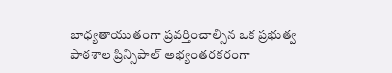బాధ్యతాయుతంగా ప్రవర్తించాల్సిన ఒక ప్రభుత్వ పాఠశాల ప్రిన్సిపాల్ అభ్యంతరకరంగా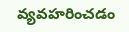వ్యవహరించడం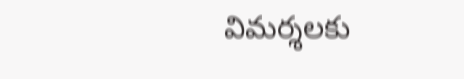విమర్శలకు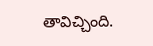తావిచ్చింది.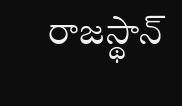రాజస్థాన్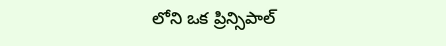లోని ఒక ప్రిన్సిపాల్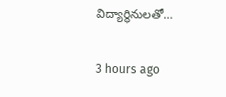విద్యార్థినులతో…

3 hours ago